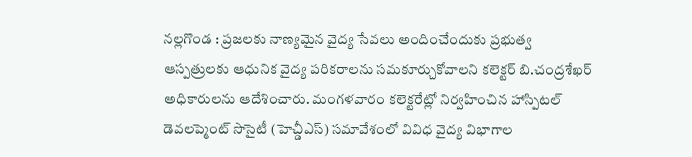నల్లగొండ : ప్రజలకు నాణ్యమైన వైద్య సేవలు అందించేందుకు ప్రభుత్వ ఆస్పత్రులకు ఆధునిక వైద్య పరికరాలను సమకూర్చుకోవాలని కలెక్టర్ బి.చంద్రశేఖర్ అధికారులను ఆదేశించారు. మంగళవారం కలెక్టరేట్లో నిర్వహించిన హాస్పిటల్ డెవలప్మెంట్ సొసైటీ (హెచ్డీఎస్) సమావేశంలో వివిధ వైద్య విభాగాల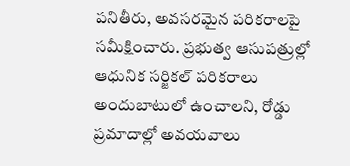పనితీరు, అవసరమైన పరికరాలపై సమీక్షించారు. ప్రభుత్వ ఆసుపత్రుల్లో ఆధునిక సర్జికల్ పరికరాలు అందుబాటులో ఉంచాలని, రోడ్డు ప్రమాదాల్లో అవయవాలు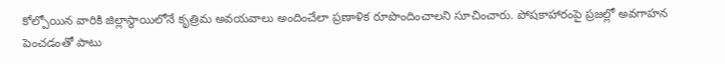కోల్పోయిన వారికి జిల్లాస్థాయిలోనే కృత్రిమ అవయవాలు అందించేలా ప్రణాళిక రూపొందించాలని సూచించారు. పోషకాహారంపై ప్రజల్లో అవగాహన పెంచడంతో పాటు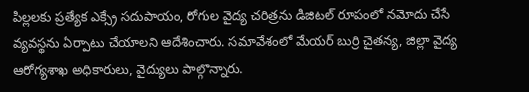పిల్లలకు ప్రత్యేక ఎక్స్రే సదుపాయం, రోగుల వైద్య చరిత్రను డిజిటల్ రూపంలో నమోదు చేసే వ్యవస్థను ఏర్పాటు చేయాలని ఆదేశించారు. సమావేశంలో మేయర్ బుర్రి చైతన్య, జిల్లా వైద్య ఆరోగ్యశాఖ అధికారులు, వైద్యులు పాల్గొన్నారు.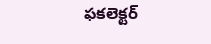ఫకలెక్టర్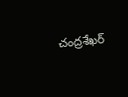చంద్రశేఖర్